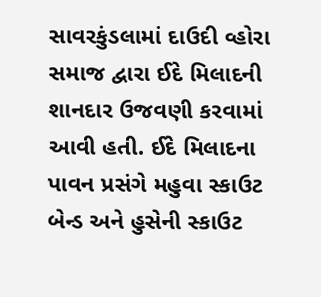સાવરકુંડલામાં દાઉદી વ્હોરા સમાજ દ્વારા ઈદે મિલાદની શાનદાર ઉજવણી કરવામાં આવી હતી. ઈદે મિલાદના પાવન પ્રસંગે મહુવા સ્કાઉટ બેન્ડ અને હુસેની સ્કાઉટ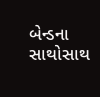બેન્ડના સાથોસાથ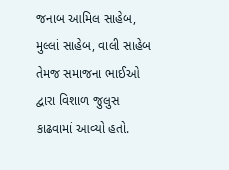જનાબ આમિલ સાહેબ, મુલ્લાં સાહેબ, વાલી સાહેબ તેમજ સમાજના ભાઈઓ દ્વારા વિશાળ જુલુસ કાઢવામાં આવ્યો હતો.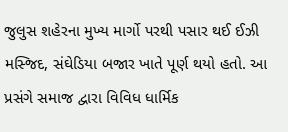જુલુસ શહેરના મુખ્ય માર્ગો પરથી પસાર થઈ ઈઝી મસ્જિદ, સંઘેડિયા બજાર ખાતે પૂર્ણ થયો હતો. આ પ્રસંગે સમાજ દ્વારા વિવિધ ધાર્મિક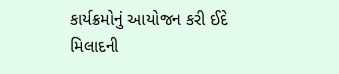કાર્યક્રમોનું આયોજન કરી ઈદે મિલાદની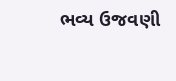ભવ્ય ઉજવણી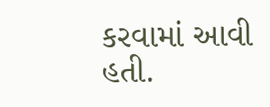કરવામાં આવી હતી.